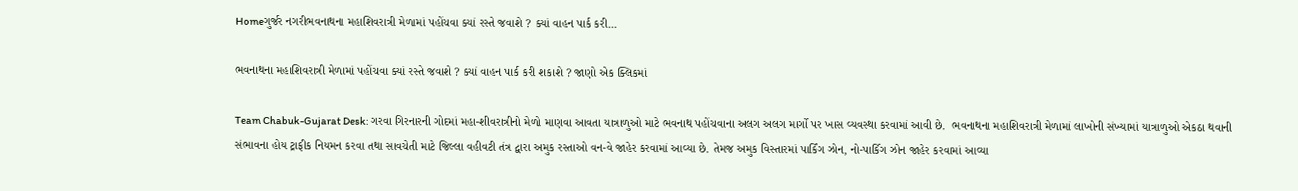Homeગુર્જર નગરીભવનાથના મહાશિવરાત્રી મેળામાં પહોંચવા ક્યાં રસ્તે જવાશે ? ક્યાં વાહન પાર્ક કરી...

ભવનાથના મહાશિવરાત્રી મેળામાં પહોંચવા ક્યાં રસ્તે જવાશે ? ક્યાં વાહન પાર્ક કરી શકાશે ? જાણો એક ક્લિકમાં

Team Chabuk-Gujarat Desk: ગરવા ગિરનારની ગોદમાં મહા-શીવરાત્રીનો મેળો માણવા આવતા યાત્રાળુઓ માટે ભવનાથ પહોંચવાના અલગ અલગ માર્ગો પર ખાસ વ્યવસ્થા કરવામાં આવી છે.  ભવનાથના મહાશિવરાત્રી મેળામાં લાખોની સંખ્‍યામાં યાત્રાળુઓ એકઠા થવાની સંભાવના હોય ટ્રાફીક નિયમન કરવા તથા સાવચેતી માટે જિલ્લા વહીવટી તંત્ર દ્વારા અમુક રસ્‍તાઓ વન-વે જાહેર કરવામાં આવ્યા છે. તેમજ અમુક વિસ્તારમાં પાર્કિંગ ઝોન, નો-પાર્કિગ ઝોન જાહેર કરવામાં આવ્યા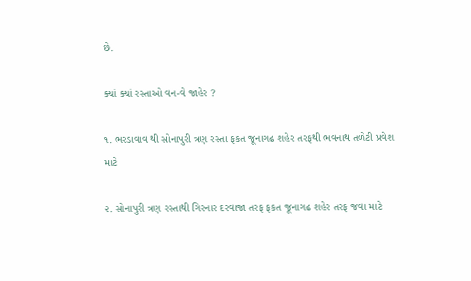છે.

ક્યાં ક્યાં રસ્તાઓ વન-વે જાહેર ?

૧. ભરડાવાવ થી સોનાપુરી ત્રણ રસ્તા ફકત જૂનાગઢ શહેર તરફથી ભવનાથ તળેટી પ્રવેશ માટે

૨. સોનાપુરી ત્રણ રસ્તાથી ગિરનાર દરવાજા તરફ ફકત જૂનાગઢ શહેર તરફ જવા માટે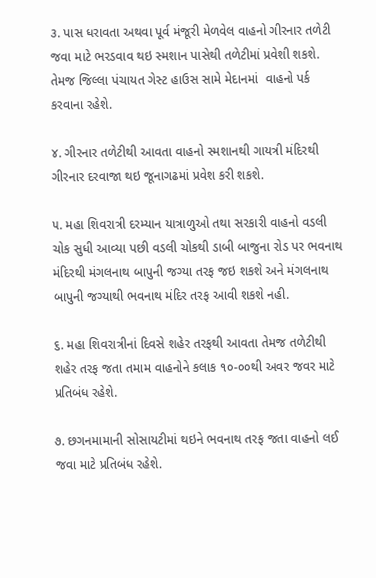૩. પાસ ધરાવતા અથવા પૂર્વ મંજૂરી મેળવેલ વાહનો ગીરનાર તળેટી જવા માટે ભરડવાવ થઇ સ્મશાન પાસેથી તળેટીમાં પ્રવેશી શકશે. તેમજ જિલ્લા પંચાયત ગેસ્ટ હાઉસ સામે મેદાનમાં  વાહનો પર્ક કરવાના રહેશે.

૪. ગીરનાર તળેટીથી આવતા વાહનો સ્મશાનથી ગાયત્રી મંદિરથી ગીરનાર દરવાજા થઇ જૂનાગઢમાં પ્રવેશ કરી શકશે.

૫. મહા શિવરાત્રી દરમ્યાન યાત્રાળુઓ તથા સરકારી વાહનો વડલી ચોક સુધી આવ્યા પછી વડલી ચોકથી ડાબી બાજુના રોડ પર ભવનાથ મંદિરથી મંગલનાથ બાપુની જગ્યા તરફ જઇ શકશે અને મંગલનાથ બાપુની જગ્યાથી ભવનાથ મંદિર તરફ આવી શકશે નહી.

૬. મહા શિવરાત્રીનાં દિવસે શહેર તરફથી આવતા તેમજ તળેટીથી શહેર તરફ જતા તમામ વાહનોને કલાક ૧૦-૦૦થી અવર જવર માટે પ્રતિબંધ રહેશે.

૭. છગનમામાની સોસાયટીમાં થઇને ભવનાથ તરફ જતા વાહનો લઈ જવા માટે પ્રતિબંધ રહેશે.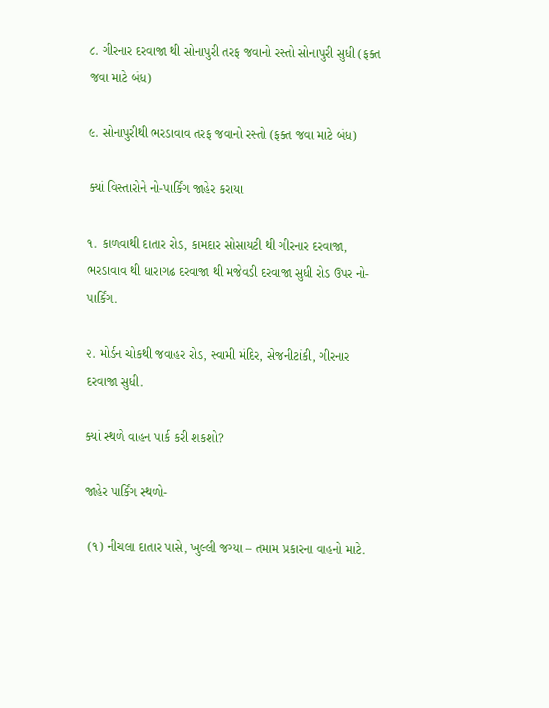૮. ગીરનાર દરવાજા થી સોનાપુરી તરફ જવાનો રસ્તો સોનાપુરી સુધી (ફક્ત જવા માટે બંધ)

૯. સોનાપુરીથી ભરડાવાવ તરફ જવાનો રસ્તો (ફક્ત જવા માટે બંધ)

ક્યાં વિસ્તારોને નો-પાર્કિંગ જાહેર કરાયા

૧. કાળવાથી દાતાર રોડ, કામદાર સોસાયટી થી ગીરનાર દરવાજા, ભરડાવાવ થી ધારાગઢ દરવાજા થી મજેવડી દરવાજા સુધી રોડ ઉપર નો-પાર્કિંગ.

૨. મોર્ડન ચોકથી જવાહર રોડ, સ્‍વામી મંદિર, સેજનીટાંકી, ગીરનાર દરવાજા સુધી.

ક્યાં સ્થળે વાહન પાર્ક કરી શકશો?

જાહેર પાર્કિંગ સ્થળો-

 (૧) નીચલા દાતાર પાસે, ખુલ્લી જગ્યા – તમામ પ્રકારના વાહનો માટે.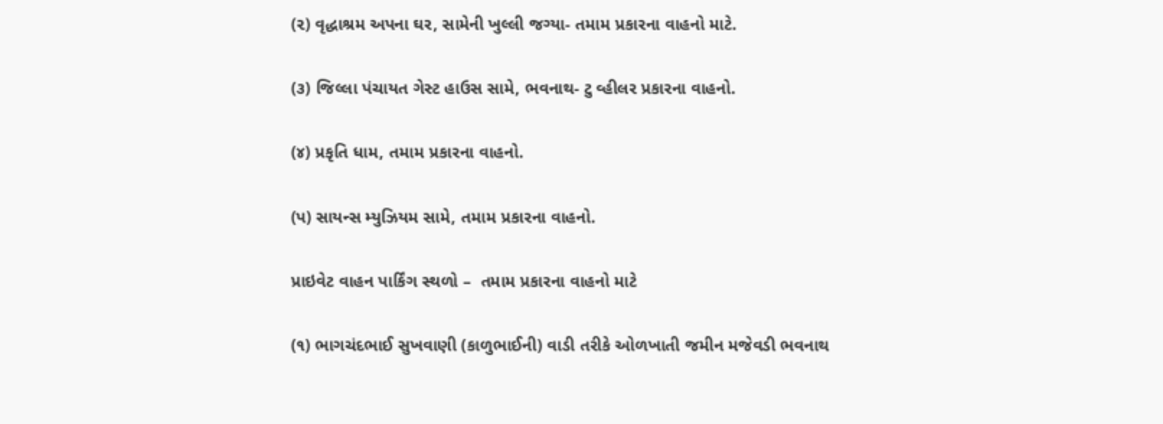(૨) વૃદ્ધાશ્રમ અપના ઘર, સામેની ખુલ્લી જગ્યા- તમામ પ્રકારના વાહનો માટે.

(૩) જિલ્લા પંચાયત ગેસ્ટ હાઉસ સામે, ભવનાથ- ટુ વ્હીલર પ્રકારના વાહનો.

(૪) પ્રકૃતિ ધામ, તમામ પ્રકારના વાહનો.

(પ) સાયન્સ મ્યુઝિયમ સામે, તમામ પ્રકારના વાહનો.

પ્રાઇવેટ વાહન પાર્કિંગ સ્થળો –  તમામ પ્રકારના વાહનો માટે

(૧) ભાગચંદભાઈ સુખવાણી (કાળુભાઈની) વાડી તરીકે ઓળખાતી જમીન મજેવડી ભવનાથ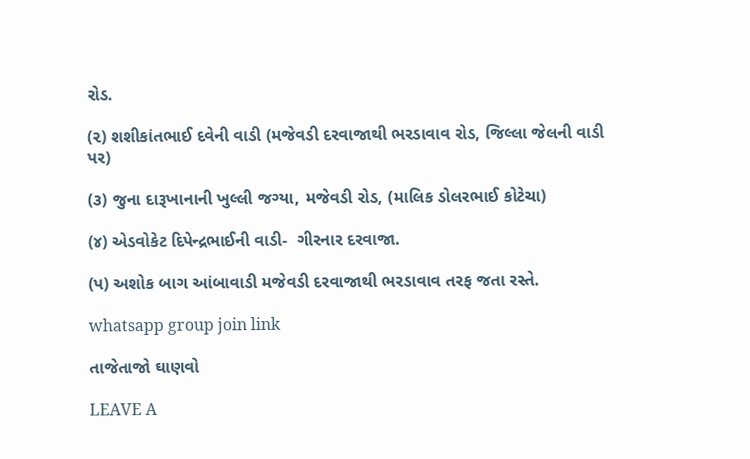રોડ.

(૨) શશીકાંતભાઈ દવેની વાડી (મજેવડી દરવાજાથી ભરડાવાવ રોડ, જિલ્લા જેલની વાડી પર)

(૩) જુના દારૂખાનાની ખુલ્લી જગ્યા, મજેવડી રોડ, (માલિક ડોલરભાઈ કોટેચા)

(૪) એડવોકેટ દિપેન્દ્રભાઈની વાડી-  ગીરનાર દરવાજા.

(પ) અશોક બાગ આંબાવાડી મજેવડી દરવાજાથી ભરડાવાવ તરફ જતા રસ્તે.

whatsapp group join link

તાજેતાજો ઘાણવો

LEAVE A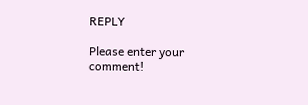REPLY

Please enter your comment!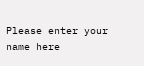Please enter your name here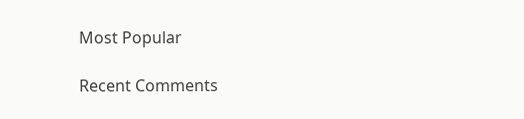Most Popular

Recent Comments